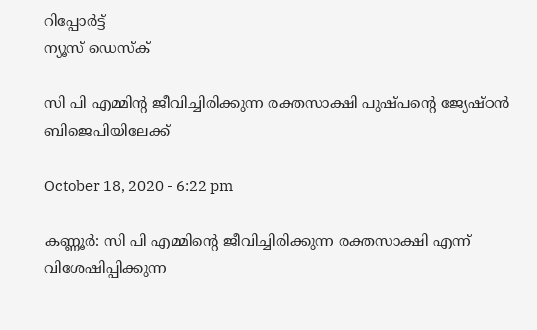റിപ്പോര്‍ട്ട്
ന്യൂസ് ഡെസ്ക്

സി പി എമ്മിൻ്റ ജീവിച്ചിരിക്കുന്ന രക്തസാക്ഷി പുഷ്പന്റെ ജ്യേഷ്ഠൻ ബിജെപിയിലേക്ക്

October 18, 2020 - 6:22 pm

കണ്ണൂര്‍: സി പി എമ്മിൻ്റെ ജീവിച്ചിരിക്കുന്ന രക്തസാക്ഷി എന്ന് വിശേഷിപ്പിക്കുന്ന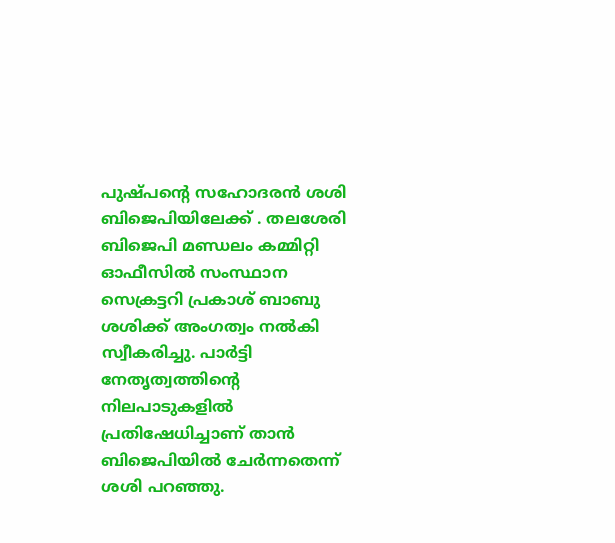പുഷ്പന്റെ സഹോദരന്‍ ശശി ബിജെപിയിലേക്ക് . തലശേരി ബിജെപി മണ്ഡലം കമ്മിറ്റി ഓഫീസില്‍ സംസ്ഥാന സെക്രട്ടറി പ്രകാശ് ബാബു ശശിക്ക് അംഗത്വം നല്‍കി സ്വീകരിച്ചു. പാര്‍ട്ടി നേതൃത്വത്തിന്റെ നിലപാടുകളില്‍ പ്രതിഷേധിച്ചാണ് താൻ ബിജെപിയിൽ ചേർന്നതെന്ന് ശശി പറഞ്ഞു.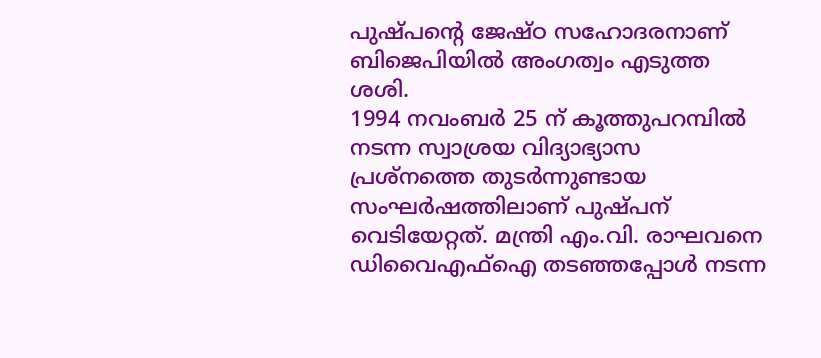പുഷ്പന്റെ ജേഷ്ഠ സഹോദരനാണ് ബിജെപിയില്‍ അംഗത്വം എടുത്ത ശശി.
1994 നവംബർ 25 ന് കൂത്തുപറമ്പില്‍ നടന്ന സ്വാശ്രയ വിദ്യാഭ്യാസ പ്രശ്നത്തെ തുടർന്നുണ്ടായ സംഘർഷത്തിലാണ് പുഷ്പന് വെടിയേറ്റത്. മന്ത്രി എം.വി. രാഘവനെ ഡിവൈഎഫ്‌ഐ തടഞ്ഞപ്പോള്‍ നടന്ന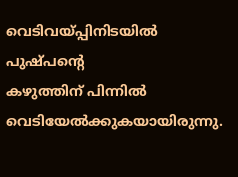വെടിവയ്പ്പിനിടയിൽ പുഷ്പൻ്റെ
കഴുത്തിന് പിന്നിൽ വെടിയേൽക്കുകയായിരുന്നു.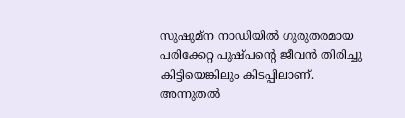സുഷുമ്ന നാഡിയില്‍ ഗുരുതരമായ പരിക്കേറ്റ പുഷ്പന്റെ ജീവൻ തിരിച്ചു കിട്ടിയെങ്കിലും കിടപ്പിലാണ്.
അന്നുതൽ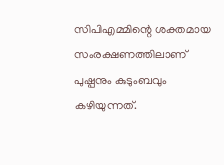സിപിഎമ്മിന്റെ ശക്തമായ സംരക്ഷണത്തിലാണ് പുഷ്പനും കുടുംബവും കഴിയുന്നത്.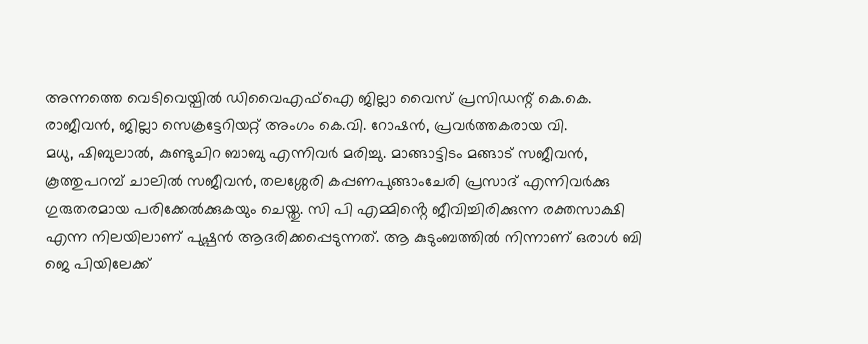അന്നത്തെ വെടിവെയ്പിൽ ഡിവൈഎഫ്‌ഐ ജില്ലാ വൈസ് പ്രസിഡന്റ് കെ.കെ. രാജീവന്‍, ജില്ലാ സെക്രട്ടേറിയറ്റ് അംഗം കെ.വി. റോഷന്‍, പ്രവര്‍ത്തകരായ വി.
മധു, ഷിബുലാല്‍, കുണ്ടുചിറ ബാബു എന്നിവര്‍ മരിച്ചു. മാങ്ങാട്ടിടം മങ്ങാട് സജീവന്‍, കൂത്തുപറമ്പ് ചാലില്‍ സജീവന്‍, തലശ്ശേരി കപ്പണപുങ്ങാംചേരി പ്രസാദ് എന്നിവര്‍ക്കു ഗുരുതരമായ പരിക്കേൽക്കുകയും ചെയ്തു. സി പി എമ്മിൻ്റെ ജീവിച്ചിരിക്കുന്ന രക്തസാക്ഷി എന്ന നിലയിലാണ് പുഷ്പൻ ആദരിക്കപ്പെടുന്നത്. ആ കുടുംബത്തിൽ നിന്നാണ് ഒരാൾ ബി ജെ പിയിലേക്ക്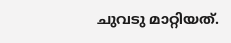ചുവടു മാറ്റിയത്.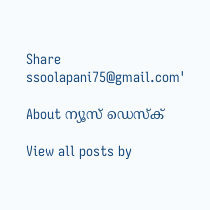Share
ssoolapani75@gmail.com'

About ന്യൂസ് ഡെസ്ക്

View all posts by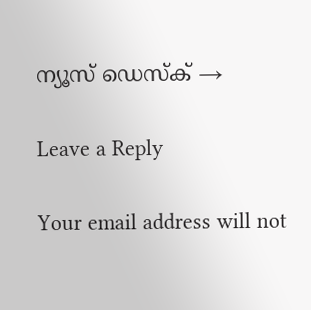ന്യൂസ് ഡെസ്ക് →

Leave a Reply

Your email address will not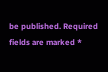be published. Required fields are marked *